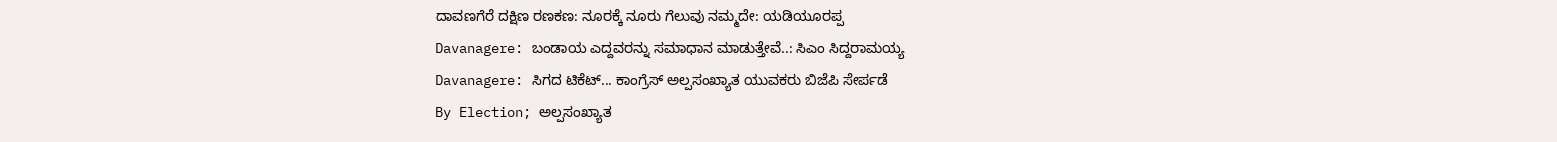ದಾವಣಗೆರೆ ದಕ್ಷಿಣ ರಣಕಣ: ನೂರಕ್ಕೆ ನೂರು ಗೆಲುವು ನಮ್ಮದೇ: ಯಡಿಯೂರಪ್ಪ
Davanagere: ಬಂಡಾಯ ಎದ್ದವರನ್ನು ಸಮಾಧಾನ ಮಾಡುತ್ತೇವೆ..: ಸಿಎಂ ಸಿದ್ದರಾಮಯ್ಯ
Davanagere: ಸಿಗದ ಟಿಕೆಟ್... ಕಾಂಗ್ರೆಸ್ ಅಲ್ಪಸಂಖ್ಯಾತ ಯುವಕರು ಬಿಜೆಪಿ ಸೇರ್ಪಡೆ
By Election; ಅಲ್ಪಸಂಖ್ಯಾತ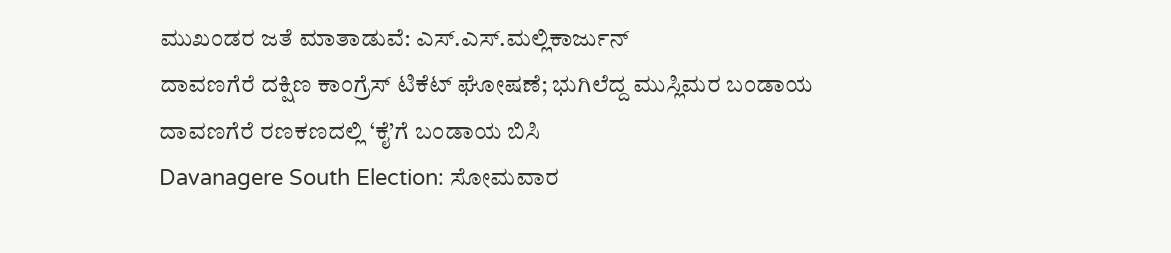ಮುಖಂಡರ ಜತೆ ಮಾತಾಡುವೆ: ಎಸ್.ಎಸ್.ಮಲ್ಲಿಕಾರ್ಜುನ್
ದಾವಣಗೆರೆ ದಕ್ಷಿಣ ಕಾಂಗ್ರೆಸ್ ಟಿಕೆಟ್ ಘೋಷಣೆ; ಭುಗಿಲೆದ್ದ ಮುಸ್ಲಿಮರ ಬಂಡಾಯ
ದಾವಣಗೆರೆ ರಣಕಣದಲ್ಲಿ ‘ಕೈ’ಗೆ ಬಂಡಾಯ ಬಿಸಿ
Davanagere South Election: ಸೋಮವಾರ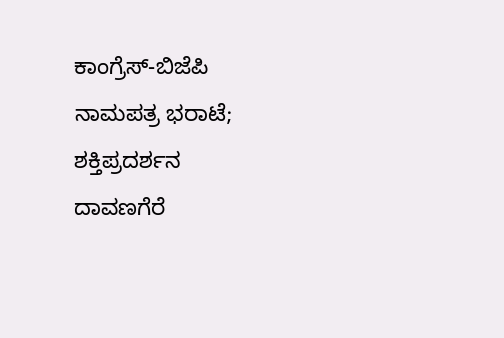ಕಾಂಗ್ರೆಸ್-ಬಿಜೆಪಿ ನಾಮಪತ್ರ ಭರಾಟೆ; ಶಕ್ತಿಪ್ರದರ್ಶನ
ದಾವಣಗೆರೆ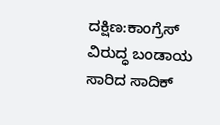ದಕ್ಷಿಣ:ಕಾಂಗ್ರೆಸ್ ವಿರುದ್ಧ ಬಂಡಾಯ ಸಾರಿದ ಸಾದಿಕ್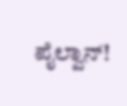ಪೈಲ್ವಾನ್!